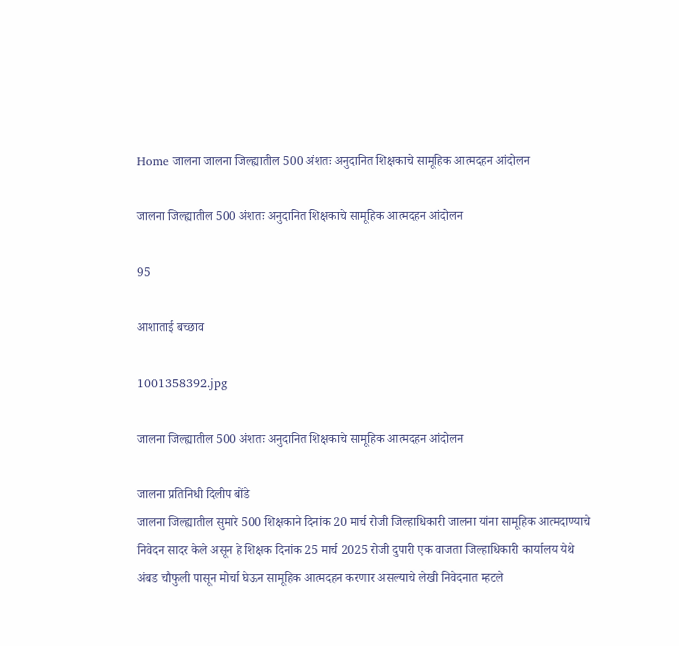Home जालना जालना जिल्ह्यातील 500 अंशतः अनुदानित शिक्षकाचे सामूहिक आत्मदहन आंदोलन

जालना जिल्ह्यातील 500 अंशतः अनुदानित शिक्षकाचे सामूहिक आत्मदहन आंदोलन

95

आशाताई बच्छाव

1001358392.jpg

जालना जिल्ह्यातील 500 अंशतः अनुदानित शिक्षकाचे सामूहिक आत्मदहन आंदोलन

जालना प्रतिनिधी दिलीप बोंडे
जालना जिल्ह्यातील सुमारे 500 शिक्षकाने दिनांक 20 मार्च रोजी जिल्हाधिकारी जालना यांना सामूहिक आत्मदाण्याचे निवेदन सादर केले असून हे शिक्षक दिनांक 25 मार्च 2025 रोजी दुपारी एक वाजता जिल्हाधिकारी कार्यालय येथे अंबड चौफुली पासून मोर्चा घेऊन सामूहिक आत्मदहन करणार असल्याचे लेखी निवेदनात म्हटले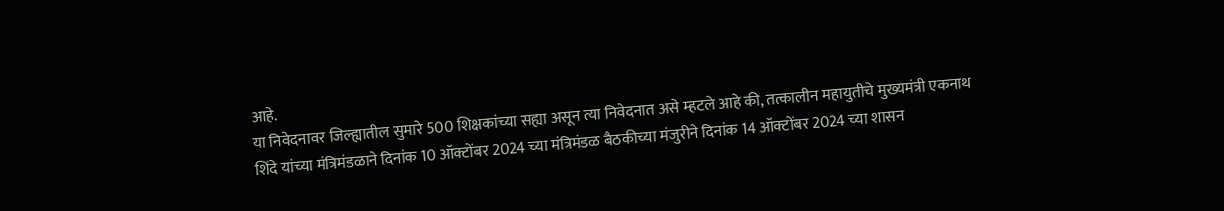आहे.
या निवेदनावर जिल्ह्यातील सुमारे 500 शिक्षकांच्या सह्या असून त्या निवेदनात असे म्हटले आहे की, तत्कालीन महायुतीचे मुख्यमंत्री एकनाथ शिंदे यांच्या मंत्रिमंडळाने दिनांक 10 ऑक्टोंबर 2024 च्या मंत्रिमंडळ बैठकीच्या मंजुरीने दिनांक 14 ऑक्टोंबर 2024 च्या शासन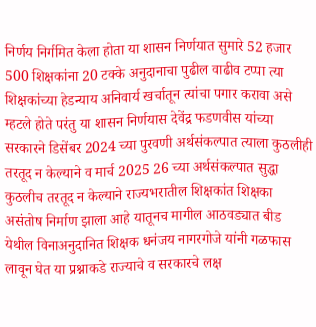निर्णय निर्गमित केला होता या शासन निर्णयात सुमारे 52 हजार 500 शिक्षकांना 20 टक्के अनुदानाचा पुढील वाढीव टप्पा त्या शिक्षकांच्या हेडन्याय अनिवार्य खर्चातून त्यांचा पगार करावा असे म्हटले होते परंतु या शासन निर्णयास देवेंद्र फडणवीस यांच्या सरकारने डिसेंबर 2024 च्या पुरवणी अर्थसंकल्पात त्याला कुठलीही तरतूद न केल्याने व मार्च 2025 26 च्या अर्थसंकल्पात सुद्धा कुठलीच तरतूद न केल्याने राज्यभरातील शिक्षकांत शिक्षका असंतोष निर्माण झाला आहे यातूनच मागील आठवड्यात बीड येथील विनाअनुदानित शिक्षक धनंजय नागरगोजे यांनी गळफास लावून घेत या प्रश्नाकडे राज्याचे व सरकारचे लक्ष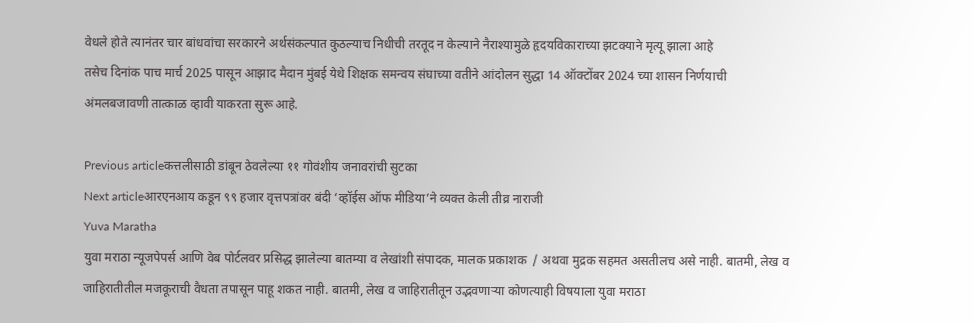वेधले होते त्यानंतर चार बांधवांचा सरकारने अर्थसंकल्पात कुठल्याच निधीची तरतूद न केल्याने नैराश्यामुळे हृदयविकाराच्या झटक्याने मृत्यू झाला आहे
तसेच दिनांक पाच मार्च 2025 पासून आझाद मैदान मुंबई येथे शिक्षक समन्वय संघाच्या वतीने आंदोलन सुद्धा 14 ऑक्टोंबर 2024 च्या शासन निर्णयाची अंमलबजावणी तात्काळ व्हावी याकरता सुरू आहे.

Previous articleकत्तलीसाठी डांबून ठेवलेल्या ११ गोवंशीय जनावरांची सुटका
Next articleआरएनआय कडून ९९ हजार वृत्तपत्रांवर बंदी ‘व्हॉईस ऑफ मीडिया’ने व्यक्त केली तीव्र नाराजी
Yuva Maratha
युवा मराठा न्यूजपेपर्स आणि वेब पोर्टलवर प्रसिद्ध झालेल्या बातम्या व लेखांशी संपादक, मालक प्रकाशक  / अथवा मुद्रक सहमत असतीलच असे नाही. बातमी, लेख व जाहिरातीतील मजकूराची वैधता तपासून पाहू शकत नाही. बातमी, लेख व जाहिरातीतून उद्भवणाऱ्या कोणत्याही विषयाला युवा मराठा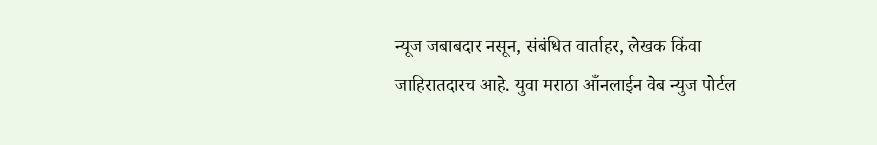न्यूज जबाबदार नसून, संबंधित वार्ताहर, लेखक किंवा जाहिरातदारच आहे. युवा मराठा आँनलाईन वेब न्युज पोर्टल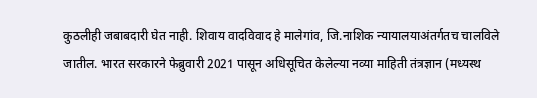कुठलीही जबाबदारी घेत नाही. शिवाय वादविवाद हे मालेगांव, जि.नाशिक न्यायालयाअंतर्गतच चालविले जातील. भारत सरकारने फेब्रुवारी 2021 पासून अधिसूचित केलेल्या नव्या माहिती तंत्रज्ञान (मध्यस्थ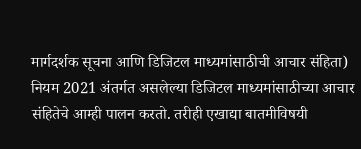मार्गदर्शक सूचना आणि डिजिटल माध्यमांसाठीची आचार संहिता) नियम 2021 अंतर्गत असलेल्या डिजिटल माध्यमांसाठीच्या आचार संहितेचे आम्ही पालन करतो. तरीही एखाद्या बातमीविषयी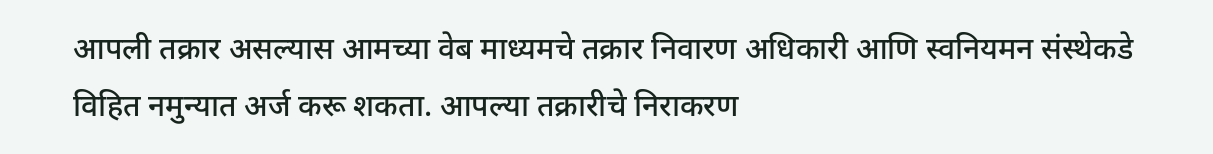आपली तक्रार असल्यास आमच्या वेब माध्यमचे तक्रार निवारण अधिकारी आणि स्वनियमन संस्थेकडे विहित नमुन्यात अर्ज करू शकता. आपल्या तक्रारीचे निराकरण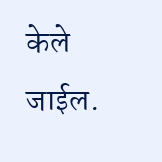केले जाईल.